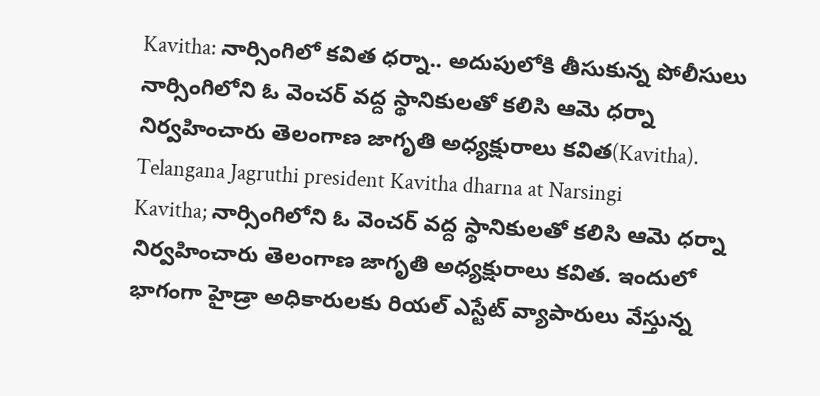Kavitha: నార్సింగిలో కవిత ధర్నా.. అదుపులోకి తీసుకున్న పోలీసులు
నార్సింగిలోని ఓ వెంచర్ వద్ద స్థానికులతో కలిసి ఆమె ధర్నా నిర్వహించారు తెలంగాణ జాగృతి అధ్యక్షురాలు కవిత(Kavitha).
Telangana Jagruthi president Kavitha dharna at Narsingi
Kavitha; నార్సింగిలోని ఓ వెంచర్ వద్ద స్థానికులతో కలిసి ఆమె ధర్నా నిర్వహించారు తెలంగాణ జాగృతి అధ్యక్షురాలు కవిత. ఇందులో భాగంగా హైడ్రా అధికారులకు రియల్ ఎస్టేట్ వ్యాపారులు వేస్తున్న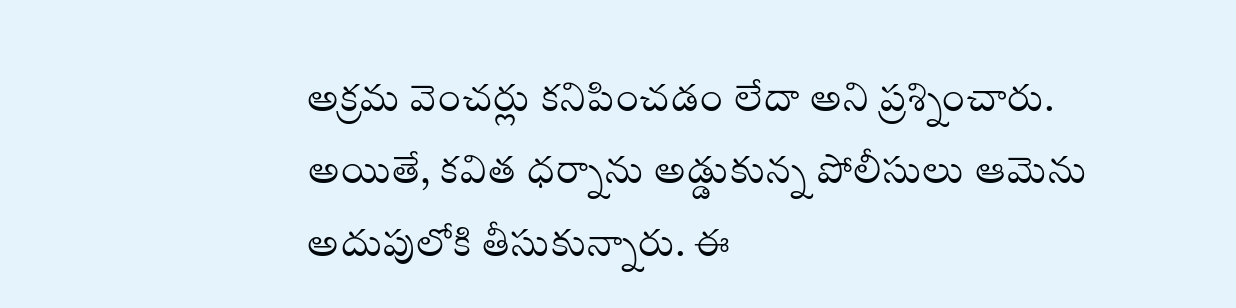అక్రమ వెంచర్లు కనిపించడం లేదా అని ప్రశ్నించారు. అయితే, కవిత ధర్నాను అడ్డుకున్న పోలీసులు ఆమెను అదుపులోకి తీసుకున్నారు. ఈ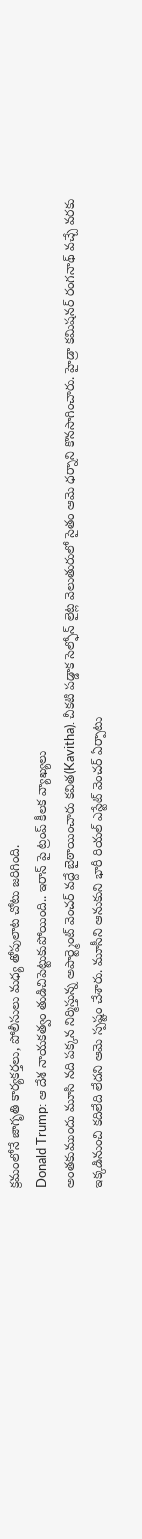క్రమంలోనే జాగృతి కార్యకర్తలు, పోలీసులు మధ్య తోపులాట చోటు జరిగింది.
Donald Trump: ఆ దేశ నాయకత్వం తుడిచిపెట్టుకుపోయింది.. ఇరాన్ పై ట్రంప్ కీలక వ్యాఖ్యలు
అంతకుముందు మూసి నది పక్కన నిర్మిస్తున్న అపార్ట్మెంట్ వెంచర్ వద్దే బైఠాయించారు కవిత(Kavitha). చీకటి పడ్డాక సెల్ఫోన్ లైట్ల వెలుతురులో సైతం ఆమె ధర్నాని కొనసాగించారు. హైడ్రా కమిషనర్ రంగనాథ్ వచ్చే వరకు ఇక్కడినుంచి కదిలేది లేదని ఆమె స్పష్టం చేశారు. మూసీని ఆనుకుని భారీ రియల్ ఎస్టేట్ వెంచర్ ఏర్పాటు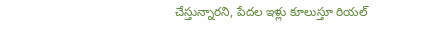చేస్తున్నారని, పేదల ఇళ్లు కూలుస్తూ రియల్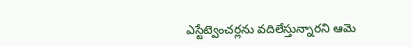ఎస్టేట్వెంచర్లను వదిలేస్తున్నారని ఆమె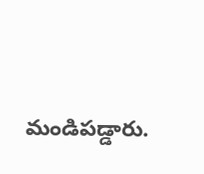మండిపడ్డారు.